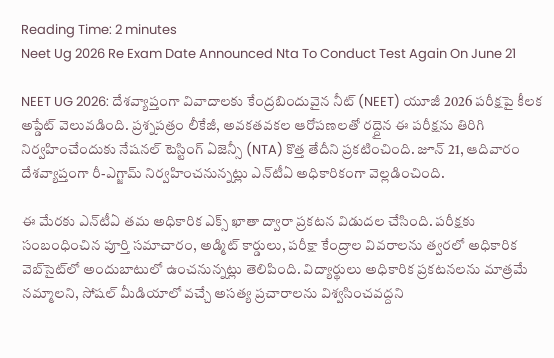Reading Time: 2 minutes
Neet Ug 2026 Re Exam Date Announced Nta To Conduct Test Again On June 21

NEET UG 2026: దేశవ్యాప్తంగా వివాదాలకు కేంద్రబిందువైన నీట్ (NEET) యూజీ 2026 పరీక్షపై కీలక అప్డేట్ వెలువడింది. ప్రశ్నపత్రం లీకేజీ, అవకతవకల ఆరోపణలతో రద్దైన ఈ పరీక్షను తిరిగి నిర్వహించేందుకు నేషనల్ టెస్టింగ్ ఏజెన్సీ (NTA) కొత్త తేదీని ప్రకటించింది. జూన్ 21, ఆదివారం దేశవ్యాప్తంగా రీ-ఎగ్జామ్ నిర్వహించనున్నట్లు ఎన్‌టీఏ అధికారికంగా వెల్లడించింది.

ఈ మేరకు ఎన్‌టీఏ తమ అధికారిక ఎక్స్ ఖాతా ద్వారా ప్రకటన విడుదల చేసింది. పరీక్షకు సంబంధించిన పూర్తి సమాచారం, అడ్మిట్ కార్డులు, పరీక్షా కేంద్రాల వివరాలను త్వరలో అధికారిక వెబ్‌సైట్‌లో అందుబాటులో ఉంచనున్నట్లు తెలిపింది. విద్యార్థులు అధికారిక ప్రకటనలను మాత్రమే నమ్మాలని, సోషల్ మీడియాలో వచ్చే అసత్య ప్రచారాలను విశ్వసించవద్దని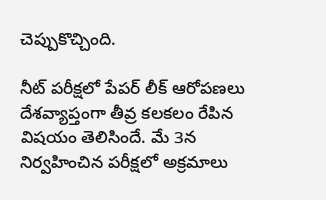చెప్పుకొచ్చింది.

నీట్ పరీక్షలో పేపర్ లీక్ ఆరోపణలు దేశవ్యాప్తంగా తీవ్ర కలకలం రేపిన విషయం తెలిసిందే. మే 3న నిర్వహించిన పరీక్షలో అక్రమాలు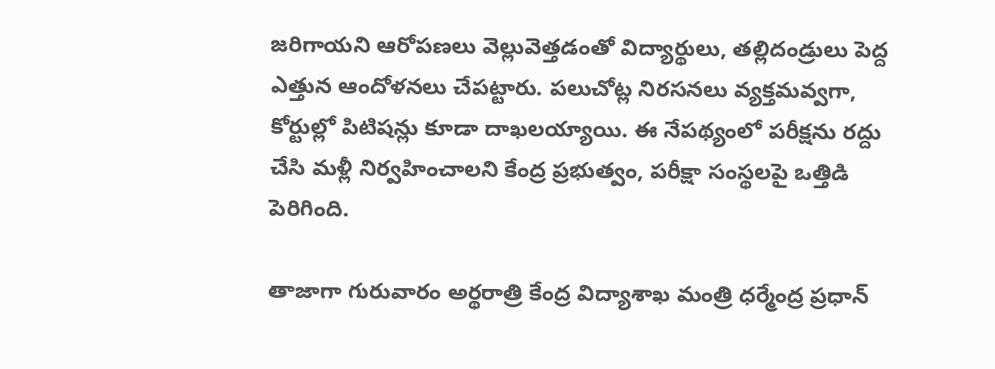జరిగాయని ఆరోపణలు వెల్లువెత్తడంతో విద్యార్థులు, తల్లిదండ్రులు పెద్ద ఎత్తున ఆందోళనలు చేపట్టారు. పలుచోట్ల నిరసనలు వ్యక్తమవ్వగా, కోర్టుల్లో పిటిషన్లు కూడా దాఖలయ్యాయి. ఈ నేపథ్యంలో పరీక్షను రద్దు చేసి మళ్లీ నిర్వహించాలని కేంద్ర ప్రభుత్వం, పరీక్షా సంస్థలపై ఒత్తిడి పెరిగింది.

తాజాగా గురువారం అర్థరాత్రి కేంద్ర విద్యాశాఖ మంత్రి ధర్మేంద్ర ప్రధాన్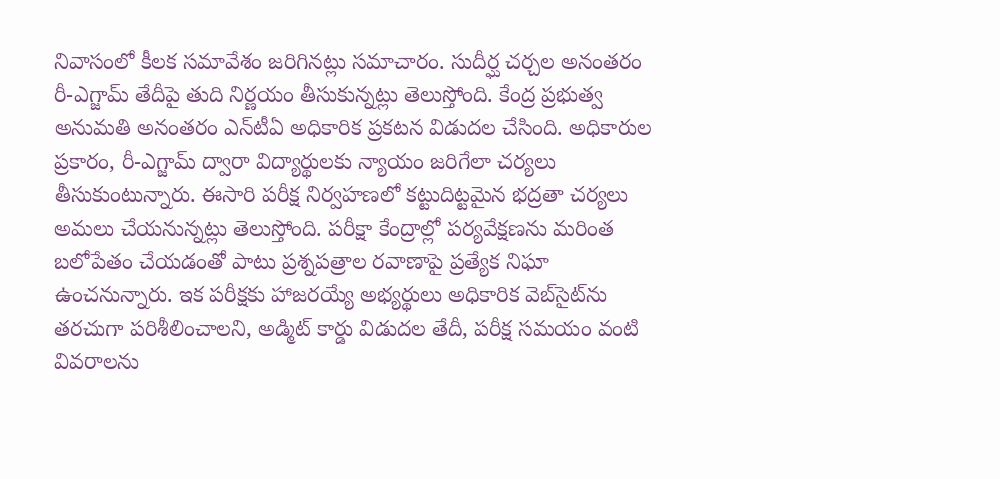నివాసంలో కీలక సమావేశం జరిగినట్లు సమాచారం. సుదీర్ఘ చర్చల అనంతరం రీ-ఎగ్జామ్ తేదీపై తుది నిర్ణయం తీసుకున్నట్లు తెలుస్తోంది. కేంద్ర ప్రభుత్వ అనుమతి అనంతరం ఎన్‌టీఏ అధికారిక ప్రకటన విడుదల చేసింది. అధికారుల ప్రకారం, రీ-ఎగ్జామ్ ద్వారా విద్యార్థులకు న్యాయం జరిగేలా చర్యలు తీసుకుంటున్నారు. ఈసారి పరీక్ష నిర్వహణలో కట్టుదిట్టమైన భద్రతా చర్యలు అమలు చేయనున్నట్లు తెలుస్తోంది. పరీక్షా కేంద్రాల్లో పర్యవేక్షణను మరింత బలోపేతం చేయడంతో పాటు ప్రశ్నపత్రాల రవాణాపై ప్రత్యేక నిఘా ఉంచనున్నారు. ఇక పరీక్షకు హాజరయ్యే అభ్యర్థులు అధికారిక వెబ్‌సైట్‌ను తరచుగా పరిశీలించాలని, అడ్మిట్ కార్డు విడుదల తేదీ, పరీక్ష సమయం వంటి వివరాలను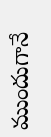ముందుగానే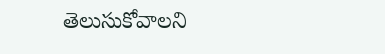తెలుసుకోవాలని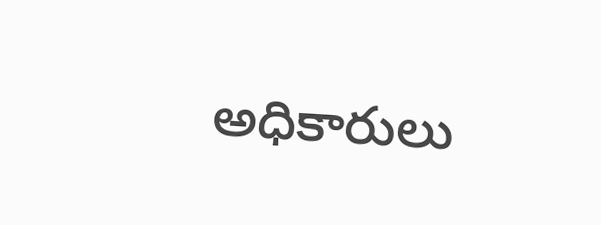అధికారులు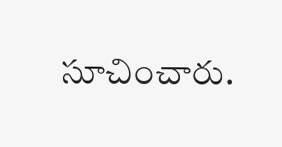సూచించారు.